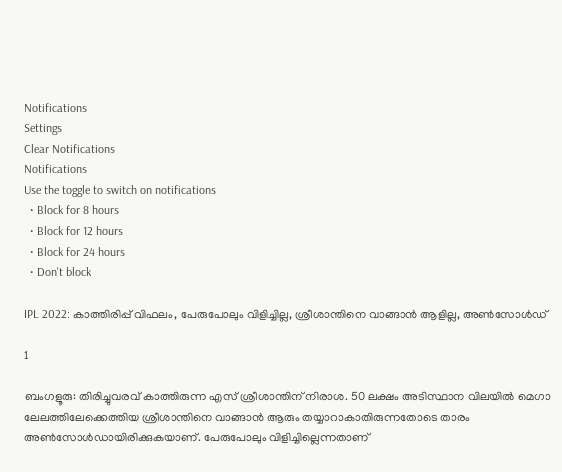Notifications
Settings
Clear Notifications
Notifications
Use the toggle to switch on notifications
  • Block for 8 hours
  • Block for 12 hours
  • Block for 24 hours
  • Don't block

IPL 2022: കാത്തിരിപ്പ് വിഫലം, പേരുപോലും വിളിച്ചില്ല, ശ്രീശാന്തിനെ വാങ്ങാന്‍ ആളില്ല, അണ്‍സോള്‍ഡ്

1

ബംഗളൂരു: തിരിച്ചുവരവ് കാത്തിരുന്ന എസ് ശ്രീശാന്തിന് നിരാശ. 50 ലക്ഷം അടിസ്ഥാന വിലയില്‍ മെഗാ ലേലത്തിലേക്കെത്തിയ ശ്രീശാന്തിനെ വാങ്ങാന്‍ ആരും തയ്യാറാകാതിരുന്നതോടെ താരം അണ്‍സോള്‍ഡായിരിക്കുകയാണ്. പേരുപോലും വിളിച്ചില്ലെന്നതാണ്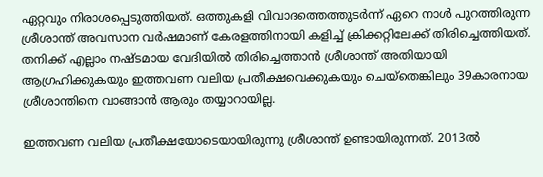ഏറ്റവും നിരാശപ്പെടുത്തിയത്. ഒത്തുകളി വിവാദത്തെത്തുടര്‍ന്ന് ഏറെ നാള്‍ പുറത്തിരുന്ന ശ്രീശാന്ത് അവസാന വര്‍ഷമാണ് കേരളത്തിനായി കളിച്ച് ക്രിക്കറ്റിലേക്ക് തിരിച്ചെത്തിയത്. തനിക്ക് എല്ലാം നഷ്ടമായ വേദിയില്‍ തിരിച്ചെത്താന്‍ ശ്രീശാന്ത് അതിയായി ആഗ്രഹിക്കുകയും ഇത്തവണ വലിയ പ്രതീക്ഷവെക്കുകയും ചെയ്‌തെങ്കിലും 39കാരനായ ശ്രീശാന്തിനെ വാങ്ങാന്‍ ആരും തയ്യാറായില്ല.

ഇത്തവണ വലിയ പ്രതീക്ഷയോടെയായിരുന്നു ശ്രീശാന്ത് ഉണ്ടായിരുന്നത്. 2013ല്‍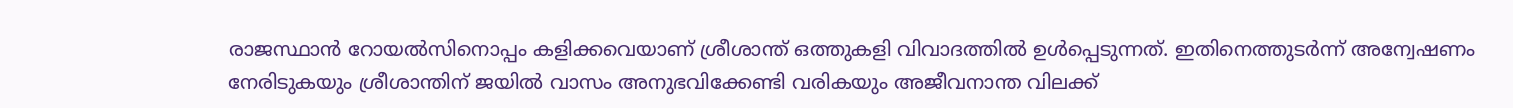രാജസ്ഥാന്‍ റോയല്‍സിനൊപ്പം കളിക്കവെയാണ് ശ്രീശാന്ത് ഒത്തുകളി വിവാദത്തില്‍ ഉള്‍പ്പെടുന്നത്. ഇതിനെത്തുടര്‍ന്ന് അന്വേഷണം നേരിടുകയും ശ്രീശാന്തിന് ജയില്‍ വാസം അനുഭവിക്കേണ്ടി വരികയും അജീവനാന്ത വിലക്ക്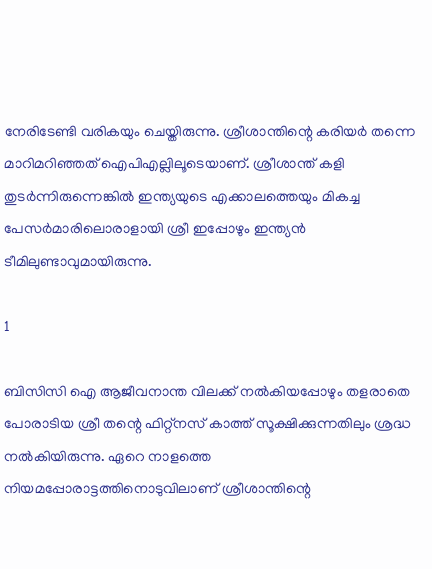നേരിടേണ്ടി വരികയും ചെയ്തിരുന്നു. ശ്രീശാന്തിന്റെ കരിയര്‍ തന്നെ മാറിമറിഞ്ഞത് ഐപിഎല്ലിലൂടെയാണ്. ശ്രീശാന്ത് കളി തുടര്‍ന്നിരുന്നെങ്കില്‍ ഇന്ത്യയുടെ എക്കാലത്തെയും മികച്ച പേസര്‍മാരിലൊരാളായി ശ്രീ ഇപ്പോഴും ഇന്ത്യന്‍ ടീമിലുണ്ടാവുമായിരുന്നു.

1

ബിസിസി ഐ ആജീവനാന്ത വിലക്ക് നല്‍കിയപ്പോഴും തളരാതെ പോരാടിയ ശ്രീ തന്റെ ഫിറ്റ്‌നസ് കാത്ത് സൂക്ഷിക്കുന്നതിലും ശ്രദ്ധ നല്‍കിയിരുന്നു. ഏറെ നാളത്തെ നിയമപ്പോരാട്ടത്തിനൊടുവിലാണ് ശ്രീശാന്തിന്റെ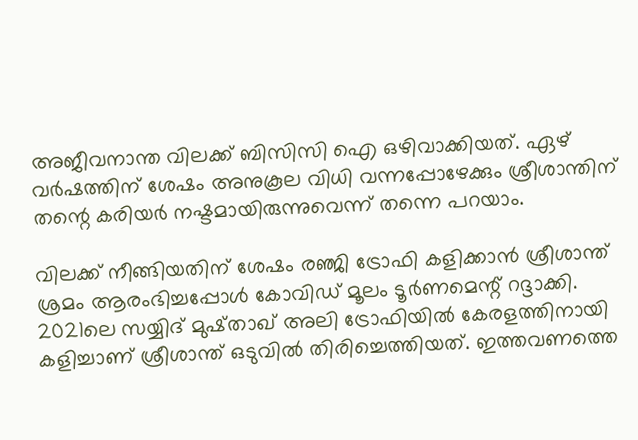അജീവനാന്ത വിലക്ക് ബിസിസി ഐ ഒഴിവാക്കിയത്. ഏഴ് വര്‍ഷത്തിന് ശേഷം അനുകൂല വിധി വന്നപ്പോഴേക്കും ശ്രീശാന്തിന് തന്റെ കരിയര്‍ നഷ്ടമായിരുന്നുവെന്ന് തന്നെ പറയാം.

വിലക്ക് നീങ്ങിയതിന് ശേഷം രഞ്ജി ട്രോഫി കളിക്കാന്‍ ശ്രീശാന്ത് ശ്രമം ആരംഭിച്ചപ്പോള്‍ കോവിഡ് മൂലം ടൂര്‍ണമെന്റ് റദ്ദാക്കി. 2021ലെ സയ്യിദ് മുഷ്താഖ് അലി ട്രോഫിയില്‍ കേരളത്തിനായി കളിച്ചാണ് ശ്രീശാന്ത് ഒടുവില്‍ തിരിച്ചെത്തിയത്. ഇത്തവണത്തെ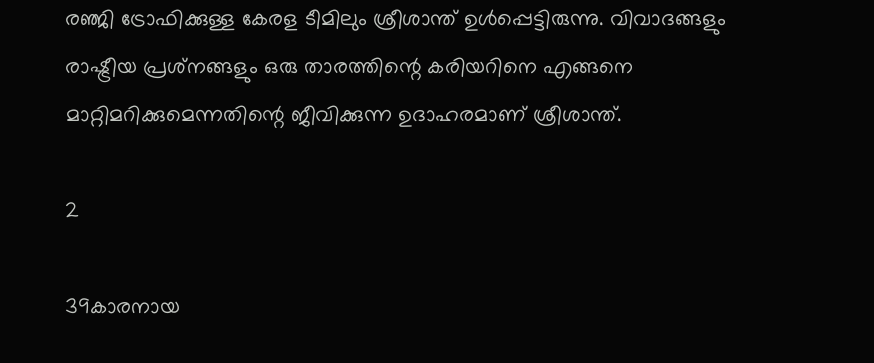രഞ്ജി ട്രോഫിക്കുള്ള കേരള ടീമിലും ശ്രീശാന്ത് ഉള്‍പ്പെട്ടിരുന്നു. വിവാദങ്ങളും രാഷ്ട്രീയ പ്രശ്‌നങ്ങളും ഒരു താരത്തിന്റെ കരിയറിനെ എങ്ങനെ മാറ്റിമറിക്കുമെന്നതിന്റെ ജീവിക്കുന്ന ഉദാഹരമാണ് ശ്രീശാന്ത്.

2

39കാരനായ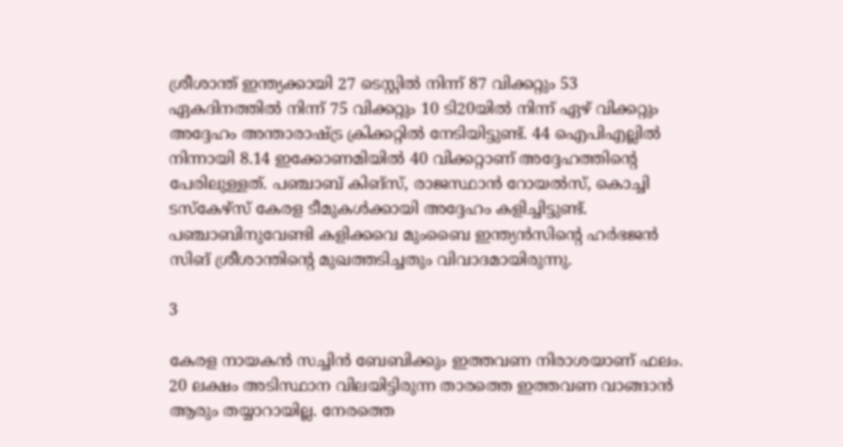ശ്രീശാന്ത് ഇന്ത്യക്കായി 27 ടെസ്റ്റില്‍ നിന്ന് 87 വിക്കറ്റും 53 ഏകദിനത്തില്‍ നിന്ന് 75 വിക്കറ്റും 10 ടി20യില്‍ നിന്ന് ഏഴ് വിക്കറ്റും അദ്ദേഹം അന്താരാഷ്ട്ര ക്രിക്കറ്റില്‍ നേടിയിട്ടുണ്ട്. 44 ഐപിഎല്ലില്‍ നിന്നായി 8.14 ഇക്കോണമിയില്‍ 40 വിക്കറ്റാണ് അദ്ദേഹത്തിന്റെ പേരിലുള്ളത്. പഞ്ചാബ് കിങ്‌സ്, രാജസ്ഥാന്‍ റോയല്‍സ്, കൊച്ചി ടസ്‌കേഴ്‌സ് കേരള ടീമുകള്‍ക്കായി അദ്ദേഹം കളിച്ചിട്ടുണ്ട്. പഞ്ചാബിനുവേണ്ടി കളിക്കവെ മുംബൈ ഇന്ത്യന്‍സിന്റെ ഹര്‍ഭജന്‍ സിങ് ശ്രീശാന്തിന്റെ മുഖത്തടിച്ചതും വിവാദമായിരുന്നു.

3

കേരള നായകന്‍ സച്ചിന്‍ ബേബിക്കും ഇത്തവണ നിരാശയാണ് ഫലം. 20 ലക്ഷം അടിസ്ഥാന വിലയിട്ടിരുന്ന താരത്തെ ഇത്തവണ വാങ്ങാന്‍ ആരും തയ്യാറായില്ല. നേരത്തെ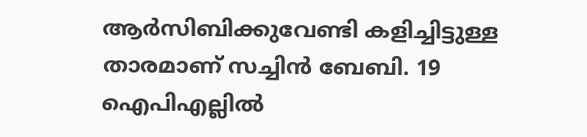ആര്‍സിബിക്കുവേണ്ടി കളിച്ചിട്ടുള്ള താരമാണ് സച്ചിന്‍ ബേബി. 19 ഐപിഎല്ലില്‍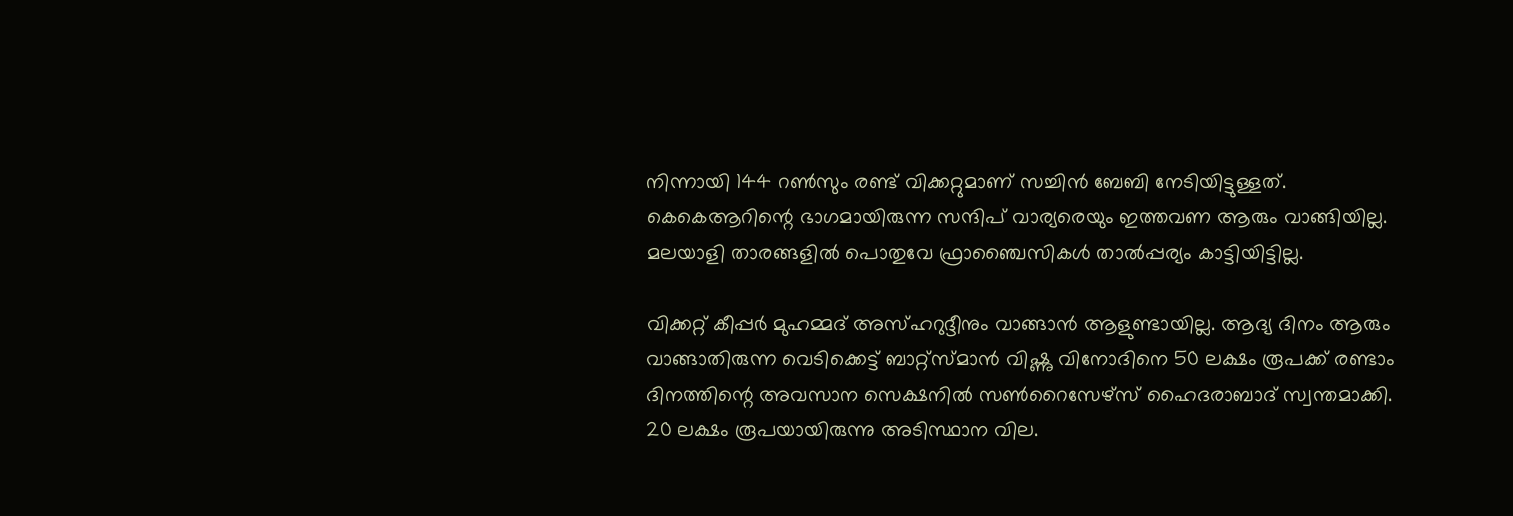നിന്നായി 144 റണ്‍സും രണ്ട് വിക്കറ്റുമാണ് സച്ചിന്‍ ബേബി നേടിയിട്ടുള്ളത്. കെകെആറിന്റെ ഭാഗമായിരുന്ന സന്ദിപ് വാര്യരെയും ഇത്തവണ ആരും വാങ്ങിയില്ല. മലയാളി താരങ്ങളില്‍ പൊതുവേ ഫ്രാഞ്ചൈസികള്‍ താല്‍പ്പര്യം കാട്ടിയിട്ടില്ല.

വിക്കറ്റ് കീപ്പര്‍ മുഹമ്മദ് അസ്ഹറുദ്ദീനും വാങ്ങാന്‍ ആളുണ്ടായില്ല. ആദ്യ ദിനം ആരും വാങ്ങാതിരുന്ന വെടിക്കെട്ട് ബാറ്റ്‌സ്മാന്‍ വിഷ്ണു വിനോദിനെ 50 ലക്ഷം രൂപക്ക് രണ്ടാം ദിനത്തിന്റെ അവസാന സെക്ഷനില്‍ സണ്‍റൈസേഴ്‌സ് ഹൈദരാബാദ് സ്വന്തമാക്കി. 20 ലക്ഷം രൂപയായിരുന്നു അടിസ്ഥാന വില.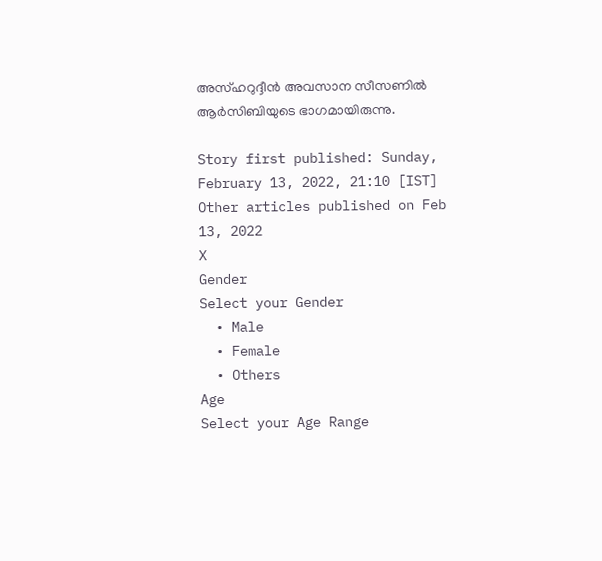അസ്ഹറുദ്ദീന്‍ അവസാന സീസണില്‍ ആര്‍സിബിയുടെ ഭാഗമായിരുന്നു.

Story first published: Sunday, February 13, 2022, 21:10 [IST]
Other articles published on Feb 13, 2022
X
Gender
Select your Gender
  • Male
  • Female
  • Others
Age
Select your Age Range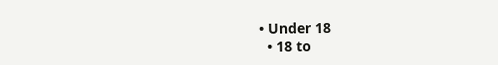• Under 18
  • 18 to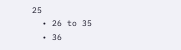25
  • 26 to 35
  • 36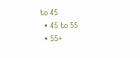to 45
  • 45 to 55
  • 55+